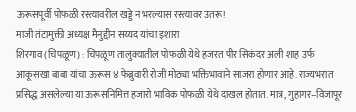ऊरूसपूर्वी पोफळी रस्त्यावरील खड्डे न भरल्यास रस्त्यावर उतरू!
माजी तंटामुक्ती अध्यक्ष मैनुद्दीन सय्यद यांचा इशारा
शिरगाव (चिपळूण) : चिपळूण तालुक्यातील पोफळी येथे हजरत पीर सिकंदर अली शाह उर्फ आकूसखा बाबा यांचा ऊरूस ४ फेब्रुवारी रोजी मोठ्या भक्तिभावाने साजरा होणार आहे. राज्यभरात प्रसिद्ध असलेल्या या ऊरूसनिमित्त हजारो भाविक पोफळी येथे दाखल होतात. मात्र, गुहागर–विजापूर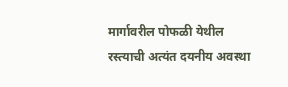मार्गावरील पोफळी येथील रस्त्याची अत्यंत दयनीय अवस्था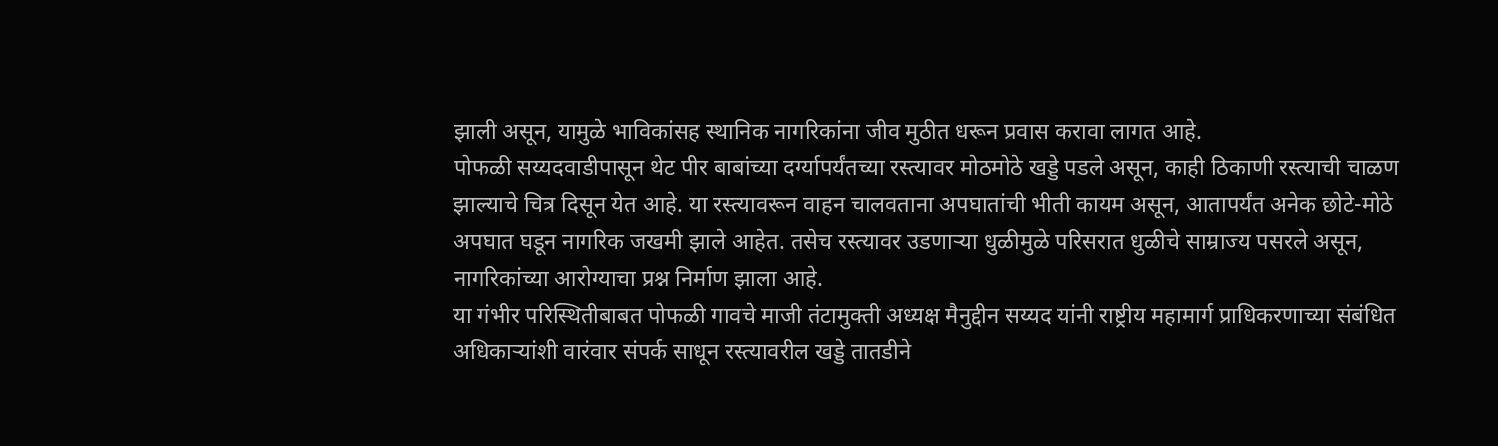झाली असून, यामुळे भाविकांसह स्थानिक नागरिकांना जीव मुठीत धरून प्रवास करावा लागत आहे.
पोफळी सय्यदवाडीपासून थेट पीर बाबांच्या दर्ग्यापर्यंतच्या रस्त्यावर मोठमोठे खड्डे पडले असून, काही ठिकाणी रस्त्याची चाळण झाल्याचे चित्र दिसून येत आहे. या रस्त्यावरून वाहन चालवताना अपघातांची भीती कायम असून, आतापर्यंत अनेक छोटे-मोठे अपघात घडून नागरिक जखमी झाले आहेत. तसेच रस्त्यावर उडणाऱ्या धुळीमुळे परिसरात धुळीचे साम्राज्य पसरले असून, नागरिकांच्या आरोग्याचा प्रश्न निर्माण झाला आहे.
या गंभीर परिस्थितीबाबत पोफळी गावचे माजी तंटामुक्ती अध्यक्ष मैनुद्दीन सय्यद यांनी राष्ट्रीय महामार्ग प्राधिकरणाच्या संबंधित अधिकाऱ्यांशी वारंवार संपर्क साधून रस्त्यावरील खड्डे तातडीने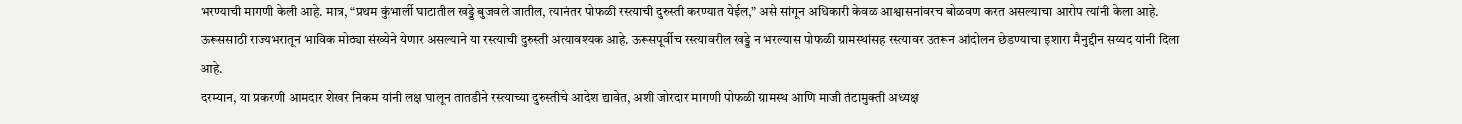भरण्याची मागणी केली आहे. मात्र, “प्रथम कुंभार्ली घाटातील खड्डे बुजवले जातील, त्यानंतर पोफळी रस्त्याची दुरुस्ती करण्यात येईल,” असे सांगून अधिकारी केवळ आश्वासनांवरच बोळवण करत असल्याचा आरोप त्यांनी केला आहे.
ऊरूससाठी राज्यभरातून भाविक मोठ्या संख्येने येणार असल्याने या रस्त्याची दुरुस्ती अत्यावश्यक आहे. ऊरूसपूर्वीच रस्त्यावरील खड्डे न भरल्यास पोफळी ग्रामस्थांसह रस्त्यावर उतरून आंदोलन छेडण्याचा इशारा मैनुद्दीन सय्यद यांनी दिला आहे.
दरम्यान, या प्रकरणी आमदार शेखर निकम यांनी लक्ष घालून तातडीने रस्त्याच्या दुरुस्तीचे आदेश द्यावेत, अशी जोरदार मागणी पोफळी ग्रामस्थ आणि माजी तंटामुक्ती अध्यक्ष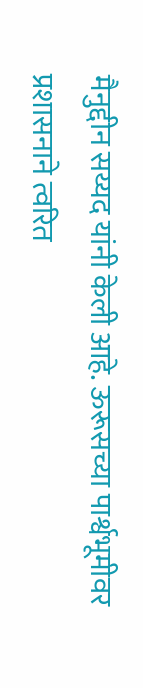मैनुद्दीन सय्यद यांनी केली आहे. ऊरूसच्या पार्श्वभूमीवर प्रशासनाने त्वरित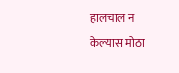हालचाल न केल्यास मोठा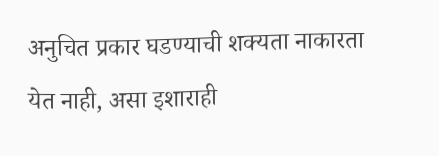अनुचित प्रकार घडण्याची शक्यता नाकारता येत नाही, असा इशाराही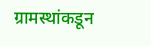ग्रामस्थांकडून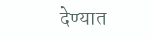देण्यात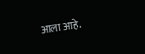आला आहे.